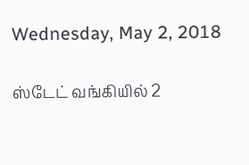Wednesday, May 2, 2018

ஸ்டேட் வங்கியில் 2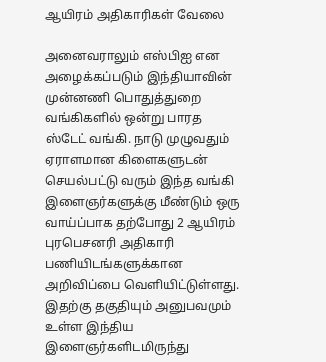ஆயிரம் அதிகாரிகள் வேலை

அனைவராலும் எஸ்பிஐ என அழைக்கப்படும் இந்தியாவின் முன்னணி பொதுத்துறை வங்கிகளில் ஒன்று பாரத ஸ்டேட் வங்கி. நாடு முழுவதும் ஏராளமான கிளைகளுடன் செயல்பட்டு வரும் இந்த வங்கி இளைஞர்களுக்கு மீண்டும் ஒரு வாய்ப்பாக தற்போது 2 ஆயிரம் புரபெசனரி அதிகாரி பணியிடங்களுக்கான அறிவிப்பை வெளியிட்டுள்ளது. இதற்கு தகுதியும் அனுபவமும் உள்ள இந்திய இளைஞர்களிடமிருந்து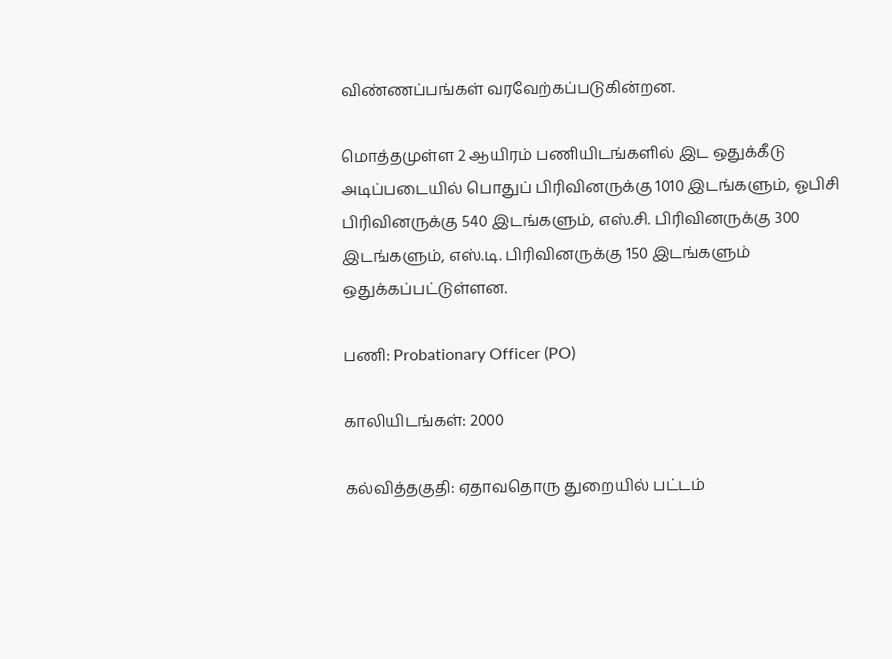விண்ணப்பங்கள் வரவேற்கப்படுகின்றன.

மொத்தமுள்ள 2 ஆயிரம் பணியிடங்களில் இட ஒதுக்கீடு அடிப்படையில் பொதுப் பிரிவினருக்கு 1010 இடங்களும், ஓபிசி பிரிவினருக்கு 540 இடங்களும், எஸ்.சி. பிரிவினருக்கு 300 இடங்களும், எஸ்.டி. பிரிவினருக்கு 150 இடங்களும் ஒதுக்கப்பட்டுள்ளன.

பணி: Probationary Officer (PO)

காலியிடங்கள்: 2000

கல்வித்தகுதி: ஏதாவதொரு துறையில் பட்டம்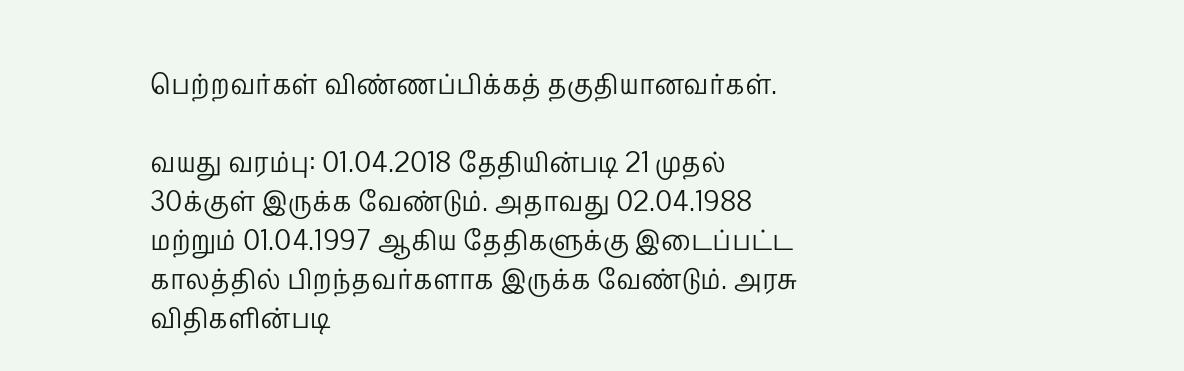பெற்றவர்கள் விண்ணப்பிக்கத் தகுதியானவர்கள்.

வயது வரம்பு: 01.04.2018 தேதியின்படி 21 முதல் 30க்குள் இருக்க வேண்டும். அதாவது 02.04.1988 மற்றும் 01.04.1997 ஆகிய தேதிகளுக்கு இடைப்பட்ட காலத்தில் பிறந்தவர்களாக இருக்க வேண்டும். அரசு விதிகளின்படி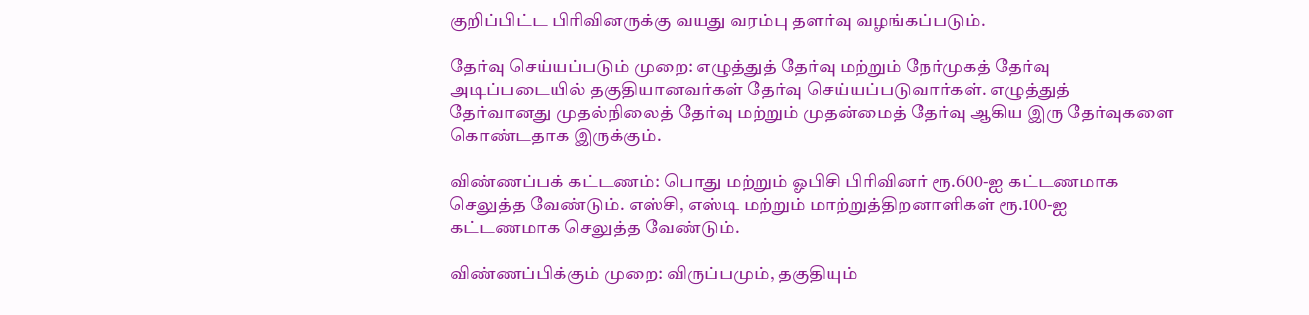குறிப்பிட்ட பிரிவினருக்கு வயது வரம்பு தளர்வு வழங்கப்படும்.

தேர்வு செய்யப்படும் முறை: எழுத்துத் தேர்வு மற்றும் நேர்முகத் தேர்வு அடிப்படையில் தகுதியானவர்கள் தேர்வு செய்யப்படுவார்கள். எழுத்துத் தேர்வானது முதல்நிலைத் தேர்வு மற்றும் முதன்மைத் தேர்வு ஆகிய இரு தேர்வுகளை கொண்டதாக இருக்கும்.

விண்ணப்பக் கட்டணம்: பொது மற்றும் ஓபிசி பிரிவினர் ரூ.600-ஐ கட்டணமாக செலுத்த வேண்டும். எஸ்சி, எஸ்டி மற்றும் மாற்றுத்திறனாளிகள் ரூ.100-ஐ கட்டணமாக செலுத்த வேண்டும்.

விண்ணப்பிக்கும் முறை: விருப்பமும், தகுதியும்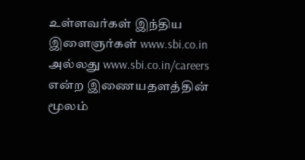உள்ளவர்கள் இந்திய இளைஞர்கள் www.sbi.co.in அல்லது www.sbi.co.in/careers என்ற இணையதளத்தின் மூலம்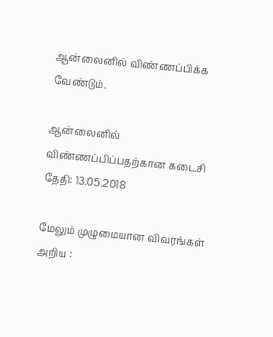ஆன்லைனில் விண்ணப்பிக்க வேண்டும்.

ஆன்லைனில் விண்ணப்பிப்பதற்கான கடைசி தேதி: 13.05.2018

மேலும் முழுமையான விவரங்கள் அறிய :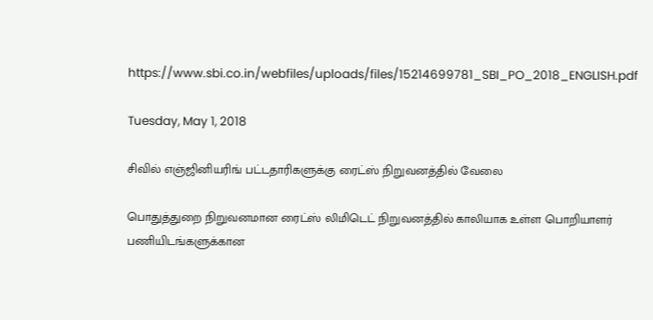https://www.sbi.co.in/webfiles/uploads/files/15214699781_SBI_PO_2018_ENGLISH.pdf

Tuesday, May 1, 2018

சிவில் எஞ்ஜினியரிங் பட்டதாரிகளுக்கு ரைட்ஸ் நிறுவனத்தில் வேலை

பொதுத்துறை நிறுவனமான ரைட்ஸ் லிமிடெட் நிறுவனத்தில் காலியாக உள்ள பொறியாளர் பணியிடங்களுக்கான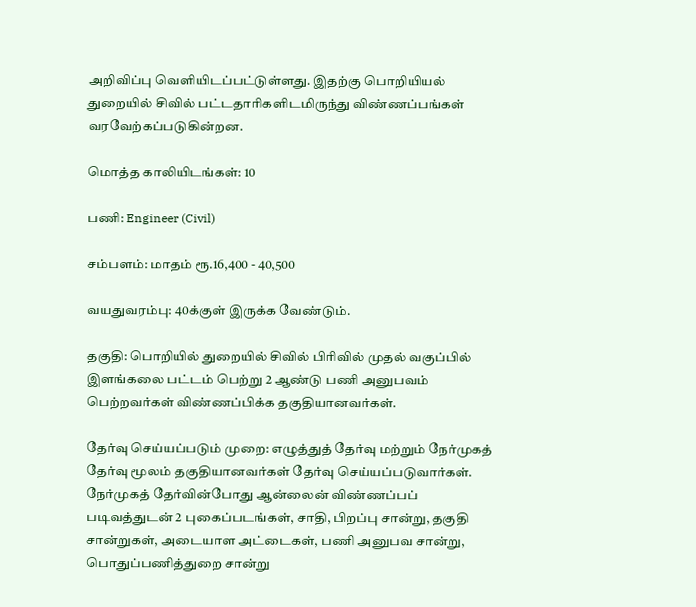அறிவிப்பு வெளியிடப்பட்டுள்ளது. இதற்கு பொறியியல் துறையில் சிவில் பட்டதாரிகளிடமிருந்து விண்ணப்பங்கள் வரவேற்கப்படுகின்றன.

மொத்த காலியிடங்கள்: 10

பணி: Engineer (Civil)

சம்பளம்: மாதம் ரூ.16,400 - 40,500

வயதுவரம்பு: 40க்குள் இருக்க வேண்டும்.

தகுதி: பொறியில் துறையில் சிவில் பிரிவில் முதல் வகுப்பில் இளங்கலை பட்டம் பெற்று 2 ஆண்டு பணி அனுபவம் பெற்றவர்கள் விண்ணப்பிக்க தகுதியானவர்கள்.

தேர்வு செய்யப்படும் முறை: எழுத்துத் தேர்வு மற்றும் நேர்முகத் தேர்வு மூலம் தகுதியானவர்கள் தேர்வு செய்யப்படுவார்கள். நேர்முகத் தேர்வின்போது ஆன்லைன் விண்ணப்பப் படிவத்துடன் 2 புகைப்படங்கள், சாதி, பிறப்பு சான்று, தகுதி சான்றுகள், அடையாள அட்டைகள், பணி அனுபவ சான்று, பொதுப்பணித்துறை சான்று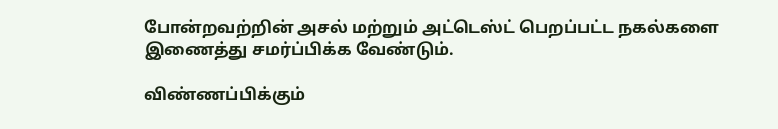போன்றவற்றின் அசல் மற்றும் அட்டெஸ்ட் பெறப்பட்ட நகல்களை இணைத்து சமர்ப்பிக்க வேண்டும்.

விண்ணப்பிக்கும்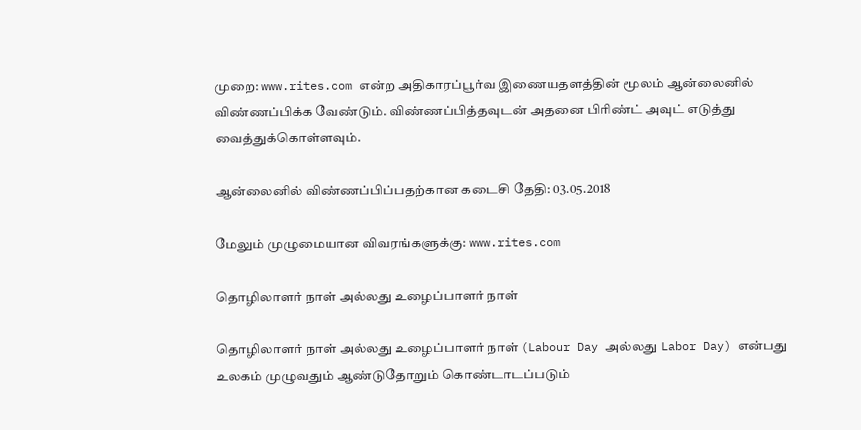முறை: www.rites.com என்ற அதிகாரப்பூர்வ இணையதளத்தின் மூலம் ஆன்லைனில் விண்ணப்பிக்க வேண்டும். விண்ணப்பித்தவுடன் அதனை பிரிண்ட் அவுட் எடுத்து வைத்துக்கொள்ளவும்.

ஆன்லைனில் விண்ணப்பிப்பதற்கான கடைசி தேதி: 03.05.2018

மேலும் முழுமையான விவரங்களுக்கு: www.rites.com

தொழிலாளர் நாள் அல்லது உழைப்பாளர் நாள்

தொழிலாளர் நாள் அல்லது உழைப்பாளர் நாள் (Labour Day அல்லது Labor Day) என்பது உலகம் முழுவதும் ஆண்டுதோறும் கொண்டாடப்படும்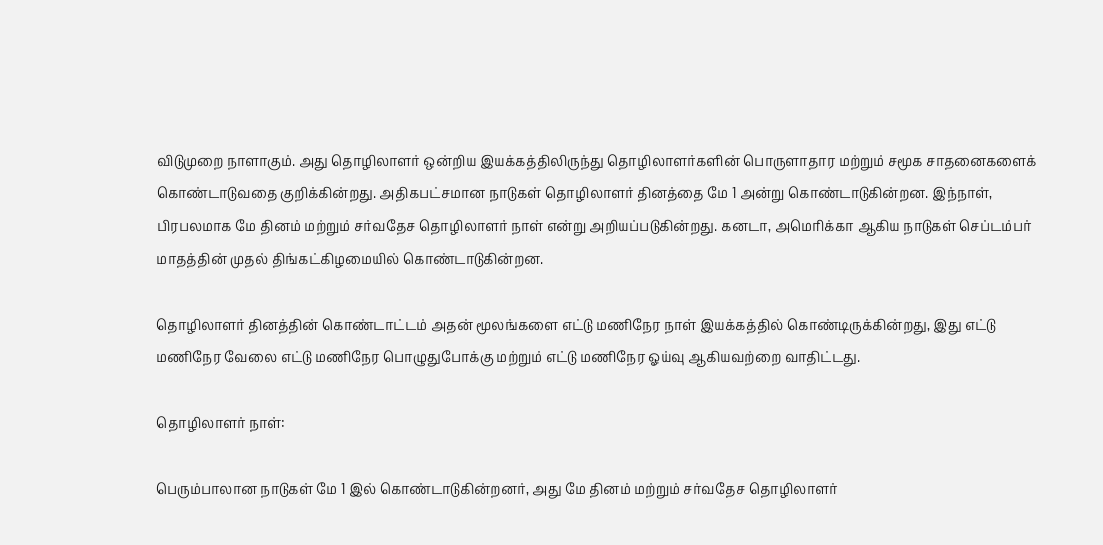விடுமுறை நாளாகும். அது தொழிலாளர் ஒன்றிய இயக்கத்திலிருந்து தொழிலாளர்களின் பொருளாதார மற்றும் சமூக சாதனைகளைக் கொண்டாடுவதை குறிக்கின்றது. அதிகபட்சமான நாடுகள் தொழிலாளர் தினத்தை மே 1 அன்று கொண்டாடுகின்றன. இந்நாள், பிரபலமாக மே தினம் மற்றும் சர்வதேச தொழிலாளர் நாள் என்று அறியப்படுகின்றது. கனடா, அமெரிக்கா ஆகிய நாடுகள் செப்டம்பர் மாதத்தின் முதல் திங்கட்கிழமையில் கொண்டாடுகின்றன.

தொழிலாளர் தினத்தின் கொண்டாட்டம் அதன் மூலங்களை எட்டு மணிநேர நாள் இயக்கத்தில் கொண்டிருக்கின்றது, இது எட்டு மணிநேர வேலை எட்டு மணிநேர பொழுதுபோக்கு மற்றும் எட்டு மணிநேர ஓய்வு ஆகியவற்றை வாதிட்டது.

தொழிலாளர் நாள்:

பெரும்பாலான நாடுகள் மே 1 இல் கொண்டாடுகின்றனர், அது மே தினம் மற்றும் சர்வதேச தொழிலாளர்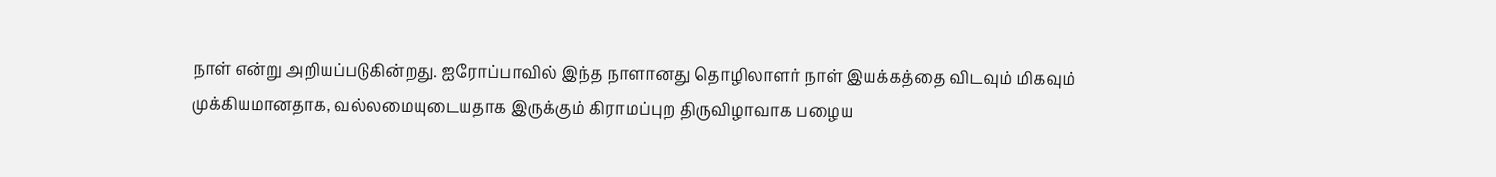நாள் என்று அறியப்படுகின்றது. ஐரோப்பாவில் இந்த நாளானது தொழிலாளர் நாள் இயக்கத்தை விடவும் மிகவும் முக்கியமானதாக, வல்லமையுடையதாக இருக்கும் கிராமப்புற திருவிழாவாக பழைய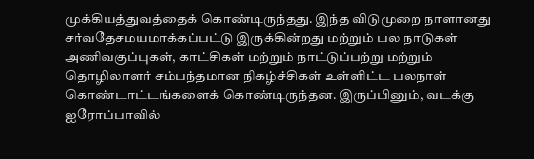முக்கியத்துவத்தைக் கொண்டிருந்தது. இந்த விடுமுறை நாளானது சர்வதேசமயமாக்கப்பட்டு இருக்கின்றது மற்றும் பல நாடுகள் அணிவகுப்புகள், காட்சிகள் மற்றும் நாட்டுப்பற்று மற்றும் தொழிலாளர் சம்பந்தமான நிகழ்ச்சிகள் உள்ளிட்ட பலநாள் கொண்டாட்டங்களைக் கொண்டிருந்தன. இருப்பினும், வடக்கு ஐரோப்பாவில்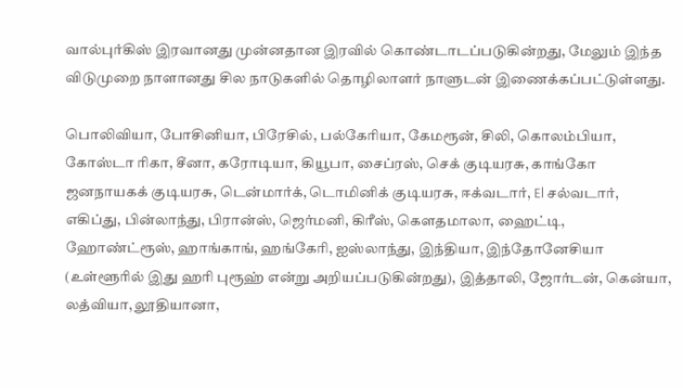வால்புர்கிஸ் இரவானது முன்னதான இரவில் கொண்டாடப்படுகின்றது, மேலும் இந்த விடுமுறை நாளானது சில நாடுகளில் தொழிலாளர் நாளுடன் இணைக்கப்பட்டுள்ளது.

பொலிவியா, போசினியா, பிரேசில், பல்கேரியா, கேமரூன், சிலி, கொலம்பியா, கோஸ்டா ரிகா, சீனா, கரோடியா, கியூபா, சைப்ரஸ், செக் குடியரசு, காங்கோ ஜனநாயகக் குடியரசு, டென்மார்க், டொமினிக் குடியரசு, ஈக்வடார், El சல்வடார், எகிப்து, பின்லாந்து, பிரான்ஸ், ஜெர்மனி, கிரீஸ், கௌதமாலா, ஹைட்டி, ஹோண்ட்ரூஸ், ஹாங்காங், ஹங்கேரி, ஐஸ்லாந்து, இந்தியா, இந்தோனேசியா (உள்ளூரில் இது ஹரி புரூஹ் என்று அறியப்படுகின்றது), இத்தாலி, ஜோர்டன், கென்யா, லத்வியா, லூதியானா,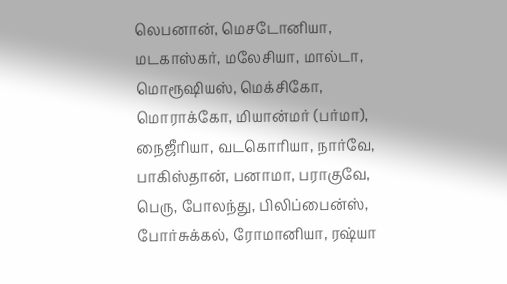லெபனான், மெசடோனியா, மடகாஸ்கர், மலேசியா, மால்டா, மொரூஷியஸ், மெக்சிகோ, மொராக்கோ, மியான்மர் (பர்மா), நைஜீரியா, வடகொரியா, நார்வே, பாகிஸ்தான், பனாமா, பராகுவே, பெரு, போலந்து, பிலிப்பைன்ஸ், போர்சுக்கல், ரோமானியா, ரஷ்யா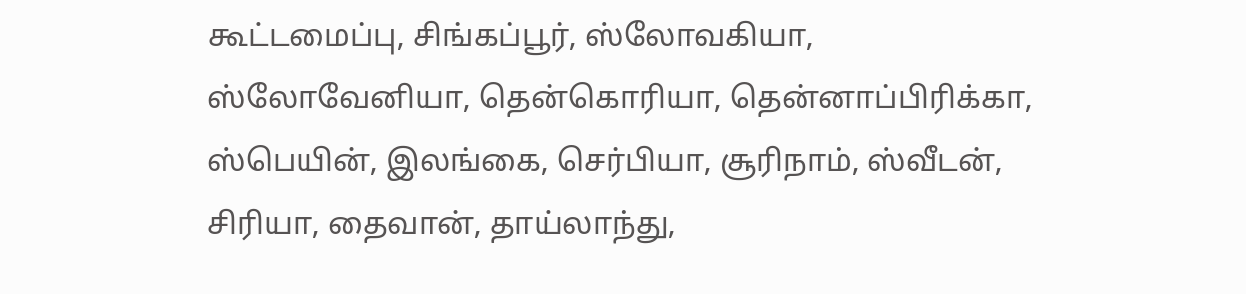கூட்டமைப்பு, சிங்கப்பூர், ஸ்லோவகியா, ஸ்லோவேனியா, தென்கொரியா, தென்னாப்பிரிக்கா, ஸ்பெயின், இலங்கை, செர்பியா, சூரிநாம், ஸ்வீடன், சிரியா, தைவான், தாய்லாந்து,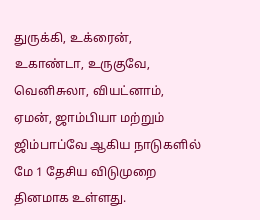துருக்கி, உக்ரைன், உகாண்டா, உருகுவே, வெனிசுலா, வியட்னாம், ஏமன், ஜாம்பியா மற்றும் ஜிம்பாப்வே ஆகிய நாடுகளில் மே 1 தேசிய விடுமுறை தினமாக உள்ளது.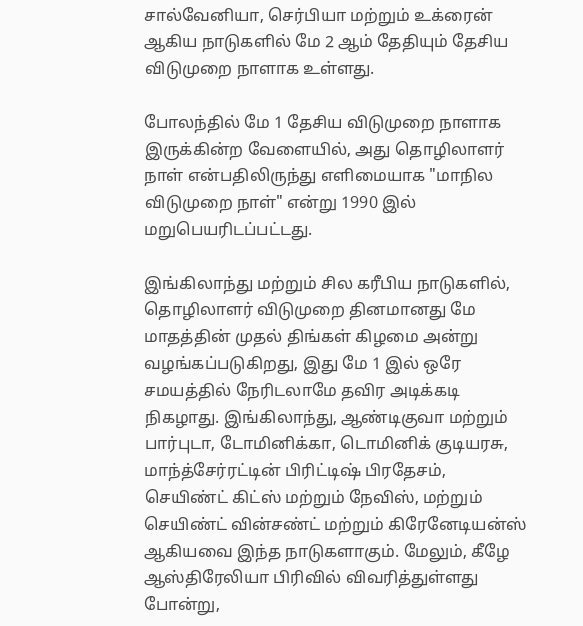சால்வேனியா, செர்பியா மற்றும் உக்ரைன் ஆகிய நாடுகளில் மே 2 ஆம் தேதியும் தேசிய விடுமுறை நாளாக உள்ளது.

போலந்தில் மே 1 தேசிய விடுமுறை நாளாக இருக்கின்ற வேளையில், அது தொழிலாளர் நாள் என்பதிலிருந்து எளிமையாக "மாநில விடுமுறை நாள்" என்று 1990 இல் மறுபெயரிடப்பட்டது.

இங்கிலாந்து மற்றும் சில கரீபிய நாடுகளில், தொழிலாளர் விடுமுறை தினமானது மே மாதத்தின் முதல் திங்கள் கிழமை அன்று வழங்கப்படுகிறது, இது மே 1 இல் ஒரே சமயத்தில் நேரிடலாமே தவிர அடிக்கடி நிகழாது. இங்கிலாந்து, ஆண்டிகுவா மற்றும் பார்புடா, டோமினிக்கா, டொமினிக் குடியரசு, மாந்த்சேர்ரட்டின் பிரிட்டிஷ் பிரதேசம், செயிண்ட் கிட்ஸ் மற்றும் நேவிஸ், மற்றும் செயிண்ட் வின்சண்ட் மற்றும் கிரேனேடியன்ஸ் ஆகியவை இந்த நாடுகளாகும். மேலும், கீழே ஆஸ்திரேலியா பிரிவில் விவரித்துள்ளது போன்று,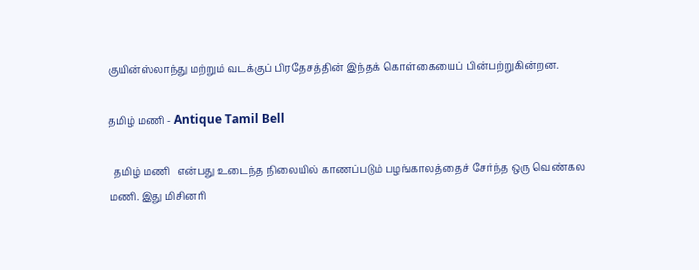குயின்ஸ்லாந்து மற்றும் வடக்குப் பிரதேசத்தின் இந்தக் கொள்கையைப் பின்பற்றுகின்றன.

தமிழ் மணி - Antique Tamil Bell

  தமிழ் மணி   என்பது உடைந்த நிலையில் காணப்படும் பழங்காலத்தைச் சேர்ந்த ஒரு வெண்கல   மணி. இது மிசினரி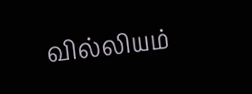வில்லியம்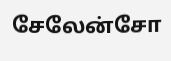சேலேன்சோ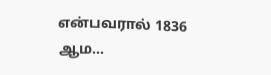என்பவரால் 1836 ஆம...